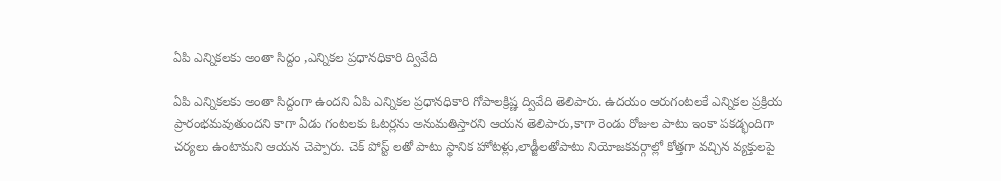ఏపి ఎన్నికలకు అంతా సిద్దం ,ఎన్నికల ప్రధానధికారి ద్వివేది

ఏపి ఎన్నికలకు అంతా సిద్దంగా ఉందని ఏపి ఎన్నికల ప్రధానధికారి గోపాలక్రిష్ణ ద్వివేది తెలిపారు. ఉదయం ఆరుగంటలకే ఎన్నికల ప్రక్రియ ప్రారంభమవుతుందని కాగా ఏడు గంటలకు ఓటర్లను అనుమతిస్తారని ఆయన తెలిపారు,కాగా రెండు రోజుల పాటు ఇంకా పకడ్భందిగా చర్యలు ఉంటామని ఆయన చెప్పారు. చెక్ పోస్ట్ లతో పాటు స్థానిక హోటళ్లు,లాడ్జీలతోపాటు నియోజకవర్గాల్లో కోత్తగా వచ్చిన వ్యక్తులపై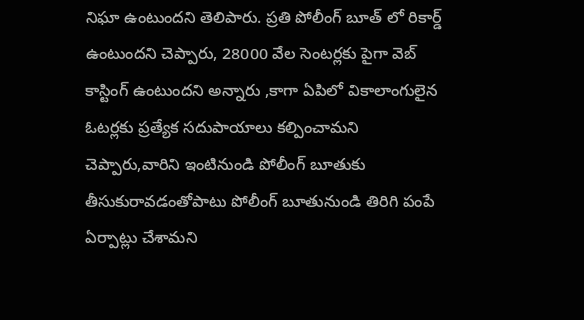నిఘా ఉంటుందని తెలిపారు. ప్రతి పోలీంగ్ బూత్ లో రికార్డ్ ఉంటుందని చెప్పారు, 28000 వేల సెంటర్లకు పైగా వెబ్ కాస్టింగ్ ఉంటుందని అన్నారు ,కాగా ఏపిలో వికాలాంగులైన ఓటర్లకు ప్రత్యేక సదుపాయాలు కల్పించామని చెప్పారు,వారిని ఇంటినుండి పోలీంగ్ బూతుకు తీసుకురావడంతోపాటు పోలీంగ్ బూతునుండి తిరిగి పంపే ఏర్పాట్లు చేశామని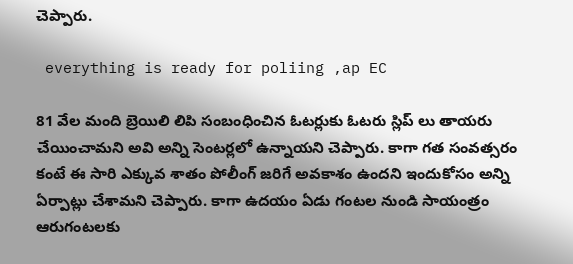చెప్పారు.

 everything is ready for poliing ,ap EC

81 వేల మంది బ్రెయిలి లిపి సంబంధించిన ఓటర్లుకు ఓటరు స్లిప్ లు తాయరు చేయించామని అవి అన్ని సెంటర్లలో ఉన్నాయని చెప్పారు. కాగా గత సంవత్సరం కంటే ఈ సారి ఎక్కువ శాతం పోలీంగ్ జరిగే అవకాశం ఉందని ఇందుకోసం అన్ని ఏర్పాట్లు చేశామని చెప్పారు. కాగా ఉదయం ఏడు గంటల నుండి సాయంత్రం ఆరుగంటలకు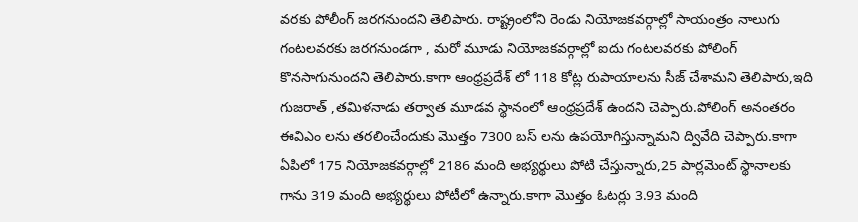వరకు పోలీంగ్ జరగనుందని తెలిపారు. రాష్ట్రంలోని రెండు నియోజకవర్గాల్లో సాయంత్రం నాలుగు గంటలవరకు జరగనుండగా , మరో మూడు నియోజకవర్గాల్లో ఐదు గంటలవరకు పోలింగ్ కొనసాగునుందని తెలిపారు.కాగా ఆంధ్రప్రదేశ్ లో 118 కోట్ల రుపాయాలను సీజ్ చేశామని తెలిపారు,ఇది గుజరాత్ ,తమిళనాడు తర్వాత మూడవ స్థానంలో ఆంధ్రప్రదేశ్ ఉందని చెప్పారు.పోలింగ్ అనంతరం ఈవిఎం లను తరలించేందుకు మొత్తం 7300 బస్ లను ఉపయోగిస్తున్నామని ద్వివేది చెప్పారు.కాగా ఏపిలో 175 నియోజకవర్గాల్లో 2186 మంది అభ్యర్థులు పోటి చేస్తున్నారు,25 పార్లమెంట్ స్థానాలకు గాను 319 మంది అభ్యర్థులు పోటీలో ఉన్నారు.కాగా మొత్తం ఓటర్లు 3.93 మంది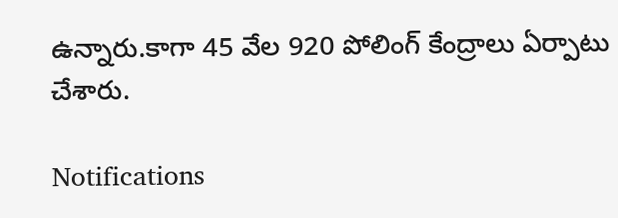ఉన్నారు.కాగా 45 వేల 920 పోలింగ్ కేంద్రాలు ఏర్పాటు చేశారు.

Notifications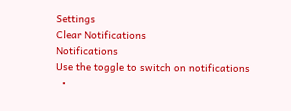Settings
Clear Notifications
Notifications
Use the toggle to switch on notifications
  •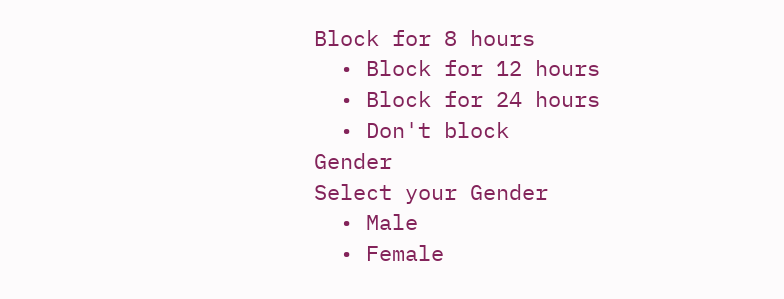Block for 8 hours
  • Block for 12 hours
  • Block for 24 hours
  • Don't block
Gender
Select your Gender
  • Male
  • Female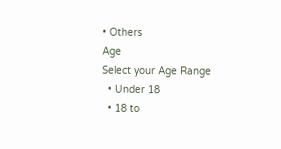• Others
Age
Select your Age Range
  • Under 18
  • 18 to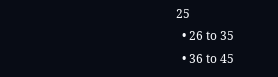25
  • 26 to 35
  • 36 to 45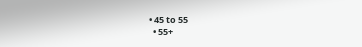• 45 to 55
  • 55+